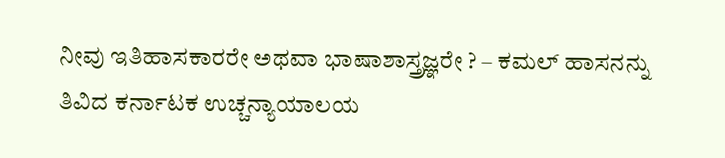ನೀವು ಇತಿಹಾಸಕಾರರೇ ಅಥವಾ ಭಾಷಾಶಾಸ್ತ್ರಜ್ಞರೇ ? – ಕಮಲ್ ಹಾಸನನ್ನು ತಿವಿದ ಕರ್ನಾಟಕ ಉಚ್ಚನ್ಯಾಯಾಲಯ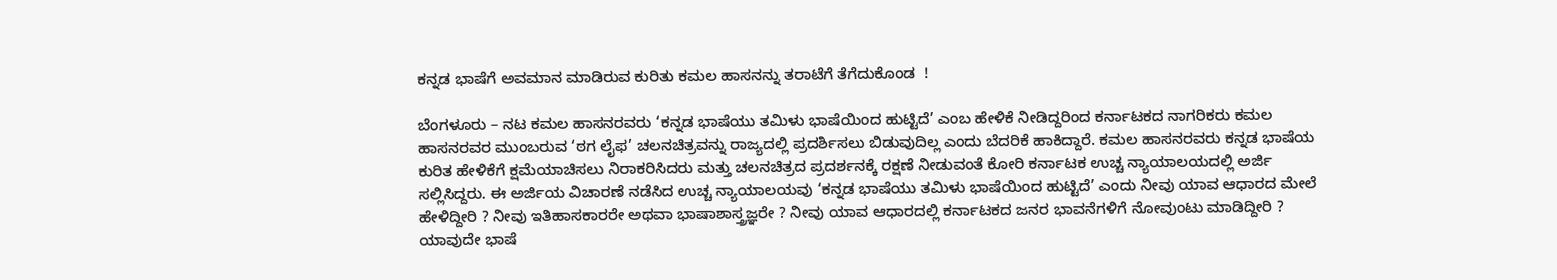ಕನ್ನಡ ಭಾಷೆಗೆ ಅವಮಾನ ಮಾಡಿರುವ ಕುರಿತು ಕಮಲ ಹಾಸನನ್ನು ತರಾಟೆಗೆ ತೆಗೆದುಕೊಂಡ  !

ಬೆಂಗಳೂರು – ನಟ ಕಮಲ ಹಾಸನರವರು ‘ಕನ್ನಡ ಭಾಷೆಯು ತಮಿಳು ಭಾಷೆಯಿಂದ ಹುಟ್ಟಿದೆ’ ಎಂಬ ಹೇಳಿಕೆ ನೀಡಿದ್ದರಿಂದ ಕರ್ನಾಟಕದ ನಾಗರಿಕರು ಕಮಲ ಹಾಸನರವರ ಮುಂಬರುವ ‘ಠಗ ಲೈಫ’ ಚಲನಚಿತ್ರವನ್ನು ರಾಜ್ಯದಲ್ಲಿ ಪ್ರದರ್ಶಿಸಲು ಬಿಡುವುದಿಲ್ಲ ಎಂದು ಬೆದರಿಕೆ ಹಾಕಿದ್ದಾರೆ. ಕಮಲ ಹಾಸನರವರು ಕನ್ನಡ ಭಾಷೆಯ ಕುರಿತ ಹೇಳಿಕೆಗೆ ಕ್ಷಮೆಯಾಚಿಸಲು ನಿರಾಕರಿಸಿದರು ಮತ್ತು ಚಲನಚಿತ್ರದ ಪ್ರದರ್ಶನಕ್ಕೆ ರಕ್ಷಣೆ ನೀಡುವಂತೆ ಕೋರಿ ಕರ್ನಾಟಕ ಉಚ್ಚ ನ್ಯಾಯಾಲಯದಲ್ಲಿ ಅರ್ಜಿ ಸಲ್ಲಿಸಿದ್ದರು. ಈ ಅರ್ಜಿಯ ವಿಚಾರಣೆ ನಡೆಸಿದ ಉಚ್ಚ ನ್ಯಾಯಾಲಯವು ‘ಕನ್ನಡ ಭಾಷೆಯು ತಮಿಳು ಭಾಷೆಯಿಂದ ಹುಟ್ಟಿದೆ’ ಎಂದು ನೀವು ಯಾವ ಆಧಾರದ ಮೇಲೆ ಹೇಳಿದ್ದೀರಿ ? ನೀವು ಇತಿಹಾಸಕಾರರೇ ಅಥವಾ ಭಾಷಾಶಾಸ್ತ್ರಜ್ಞರೇ ? ನೀವು ಯಾವ ಆಧಾರದಲ್ಲಿ ಕರ್ನಾಟಕದ ಜನರ ಭಾವನೆಗಳಿಗೆ ನೋವುಂಟು ಮಾಡಿದ್ದೀರಿ ? ಯಾವುದೇ ಭಾಷೆ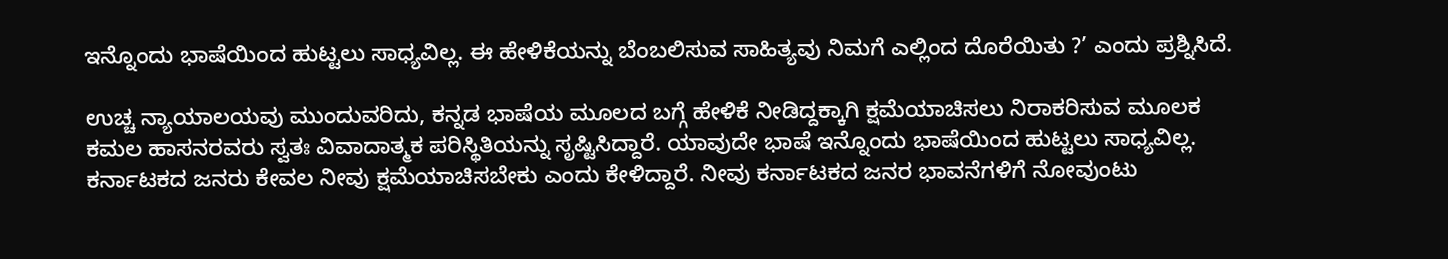ಇನ್ನೊಂದು ಭಾಷೆಯಿಂದ ಹುಟ್ಟಲು ಸಾಧ್ಯವಿಲ್ಲ. ಈ ಹೇಳಿಕೆಯನ್ನು ಬೆಂಬಲಿಸುವ ಸಾಹಿತ್ಯವು ನಿಮಗೆ ಎಲ್ಲಿಂದ ದೊರೆಯಿತು ?’ ಎಂದು ಪ್ರಶ್ನಿಸಿದೆ.

ಉಚ್ಚ ನ್ಯಾಯಾಲಯವು ಮುಂದುವರಿದು, ಕನ್ನಡ ಭಾಷೆಯ ಮೂಲದ ಬಗ್ಗೆ ಹೇಳಿಕೆ ನೀಡಿದ್ದಕ್ಕಾಗಿ ಕ್ಷಮೆಯಾಚಿಸಲು ನಿರಾಕರಿಸುವ ಮೂಲಕ ಕಮಲ ಹಾಸನರವರು ಸ್ವತಃ ವಿವಾದಾತ್ಮಕ ಪರಿಸ್ಥಿತಿಯನ್ನು ಸೃಷ್ಟಿಸಿದ್ದಾರೆ. ಯಾವುದೇ ಭಾಷೆ ಇನ್ನೊಂದು ಭಾಷೆಯಿಂದ ಹುಟ್ಟಲು ಸಾಧ್ಯವಿಲ್ಲ. ಕರ್ನಾಟಕದ ಜನರು ಕೇವಲ ನೀವು ಕ್ಷಮೆಯಾಚಿಸಬೇಕು ಎಂದು ಕೇಳಿದ್ದಾರೆ. ನೀವು ಕರ್ನಾಟಕದ ಜನರ ಭಾವನೆಗಳಿಗೆ ನೋವುಂಟು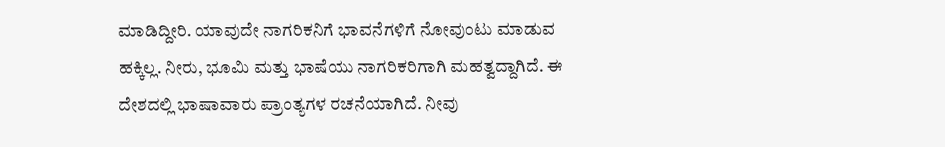ಮಾಡಿದ್ದೀರಿ. ಯಾವುದೇ ನಾಗರಿಕನಿಗೆ ಭಾವನೆಗಳಿಗೆ ನೋವುಂಟು ಮಾಡುವ ಹಕ್ಕಿಲ್ಲ. ನೀರು, ಭೂಮಿ ಮತ್ತು ಭಾಷೆಯು ನಾಗರಿಕರಿಗಾಗಿ ಮಹತ್ವದ್ದಾಗಿದೆ. ಈ ದೇಶದಲ್ಲಿ ಭಾಷಾವಾರು ಪ್ರಾಂತ್ಯಗಳ ರಚನೆಯಾಗಿದೆ. ನೀವು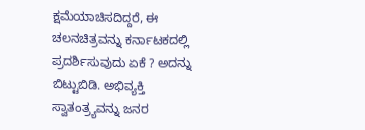ಕ್ಷಮೆಯಾಚಿಸದಿದ್ದರೆ, ಈ ಚಲನಚಿತ್ರವನ್ನು ಕರ್ನಾಟಕದಲ್ಲಿ ಪ್ರದರ್ಶಿಸುವುದು ಏಕೆ ? ಅದನ್ನು ಬಿಟ್ಟುಬಿಡಿ. ಅಭಿವ್ಯಕ್ತಿ ಸ್ವಾತಂತ್ರ್ಯವನ್ನು ಜನರ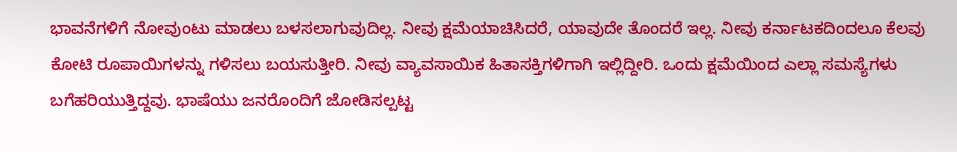ಭಾವನೆಗಳಿಗೆ ನೋವುಂಟು ಮಾಡಲು ಬಳಸಲಾಗುವುದಿಲ್ಲ. ನೀವು ಕ್ಷಮೆಯಾಚಿಸಿದರೆ, ಯಾವುದೇ ತೊಂದರೆ ಇಲ್ಲ. ನೀವು ಕರ್ನಾಟಕದಿಂದಲೂ ಕೆಲವು ಕೋಟಿ ರೂಪಾಯಿಗಳನ್ನು ಗಳಿಸಲು ಬಯಸುತ್ತೀರಿ. ನೀವು ವ್ಯಾವಸಾಯಿಕ ಹಿತಾಸಕ್ತಿಗಳಿಗಾಗಿ ಇಲ್ಲಿದ್ದೀರಿ. ಒಂದು ಕ್ಷಮೆಯಿಂದ ಎಲ್ಲಾ ಸಮಸ್ಯೆಗಳು ಬಗೆಹರಿಯುತ್ತಿದ್ದವು. ಭಾಷೆಯು ಜನರೊಂದಿಗೆ ಜೋಡಿಸಲ್ಪಟ್ಟ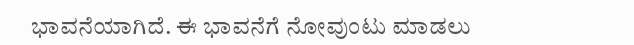ಭಾವನೆಯಾಗಿದೆ. ಈ ಭಾವನೆಗೆ ನೋವುಂಟು ಮಾಡಲು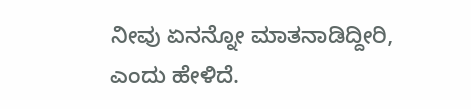ನೀವು ಏನನ್ನೋ ಮಾತನಾಡಿದ್ದೀರಿ, ಎಂದು ಹೇಳಿದೆ.